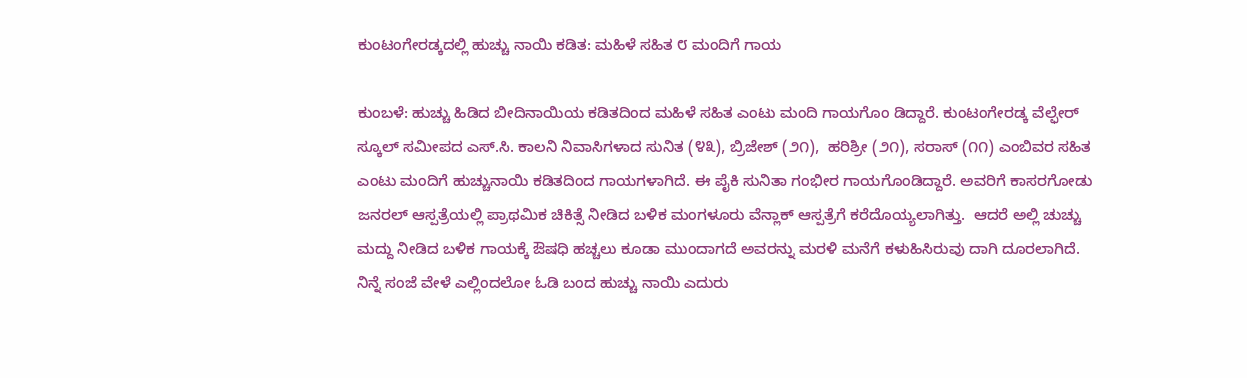ಕುಂಟಂಗೇರಡ್ಕದಲ್ಲಿ ಹುಚ್ಚು ನಾಯಿ ಕಡಿತ: ಮಹಿಳೆ ಸಹಿತ ೮ ಮಂದಿಗೆ ಗಾಯ

ಕುಂಬಳೆ: ಹುಚ್ಚು ಹಿಡಿದ ಬೀದಿನಾಯಿಯ ಕಡಿತದಿಂದ ಮಹಿಳೆ ಸಹಿತ ಎಂಟು ಮಂದಿ ಗಾಯಗೊಂ ಡಿದ್ದಾರೆ. ಕುಂಟಂಗೇರಡ್ಕ ವೆಲ್ಫೇರ್ ಸ್ಕೂಲ್ ಸಮೀಪದ ಎಸ್.ಸಿ. ಕಾಲನಿ ನಿವಾಸಿಗಳಾದ ಸುನಿತ (೪೩), ಬ್ರಿಜೇಶ್ (೨೧),  ಹರಿಶ್ರೀ (೨೧), ಸರಾಸ್ (೧೧) ಎಂಬಿವರ ಸಹಿತ ಎಂಟು ಮಂದಿಗೆ ಹುಚ್ಚುನಾಯಿ ಕಡಿತದಿಂದ ಗಾಯಗಳಾಗಿದೆ. ಈ ಪೈಕಿ ಸುನಿತಾ ಗಂಭೀರ ಗಾಯಗೊಂಡಿದ್ದಾರೆ. ಅವರಿಗೆ ಕಾಸರಗೋಡು ಜನರಲ್ ಆಸ್ಪತ್ರೆಯಲ್ಲಿ ಪ್ರಾಥಮಿಕ ಚಿಕಿತ್ಸೆ ನೀಡಿದ ಬಳಿಕ ಮಂಗಳೂರು ವೆನ್ಲಾಕ್ ಆಸ್ಪತ್ರೆಗೆ ಕರೆದೊಯ್ಯಲಾಗಿತ್ತು.  ಆದರೆ ಅಲ್ಲಿ ಚುಚ್ಚು ಮದ್ದು ನೀಡಿದ ಬಳಿಕ ಗಾಯಕ್ಕೆ ಔಷಧಿ ಹಚ್ಚಲು ಕೂಡಾ ಮುಂದಾಗದೆ ಅವರನ್ನು ಮರಳಿ ಮನೆಗೆ ಕಳುಹಿಸಿರುವು ದಾಗಿ ದೂರಲಾಗಿದೆ.  ನಿನ್ನೆ ಸಂಜೆ ವೇಳೆ ಎಲ್ಲಿಂದಲೋ ಓಡಿ ಬಂದ ಹುಚ್ಚು ನಾಯಿ ಎದುರು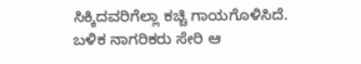ಸಿಕ್ಕಿದವರಿಗೆಲ್ಲಾ ಕಚ್ಚಿ ಗಾಯಗೊಳಿಸಿದೆ. ಬಳಿಕ ನಾಗರಿಕರು ಸೇರಿ ಆ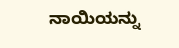ನಾಯಿಯನ್ನು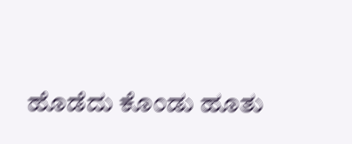ಹೊಡೆದು ಕೊಂಡು ಹೂತು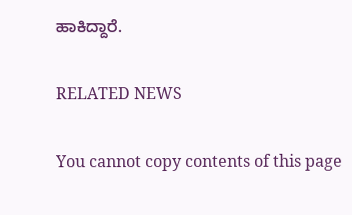ಹಾಕಿದ್ದಾರೆ.

RELATED NEWS

You cannot copy contents of this page